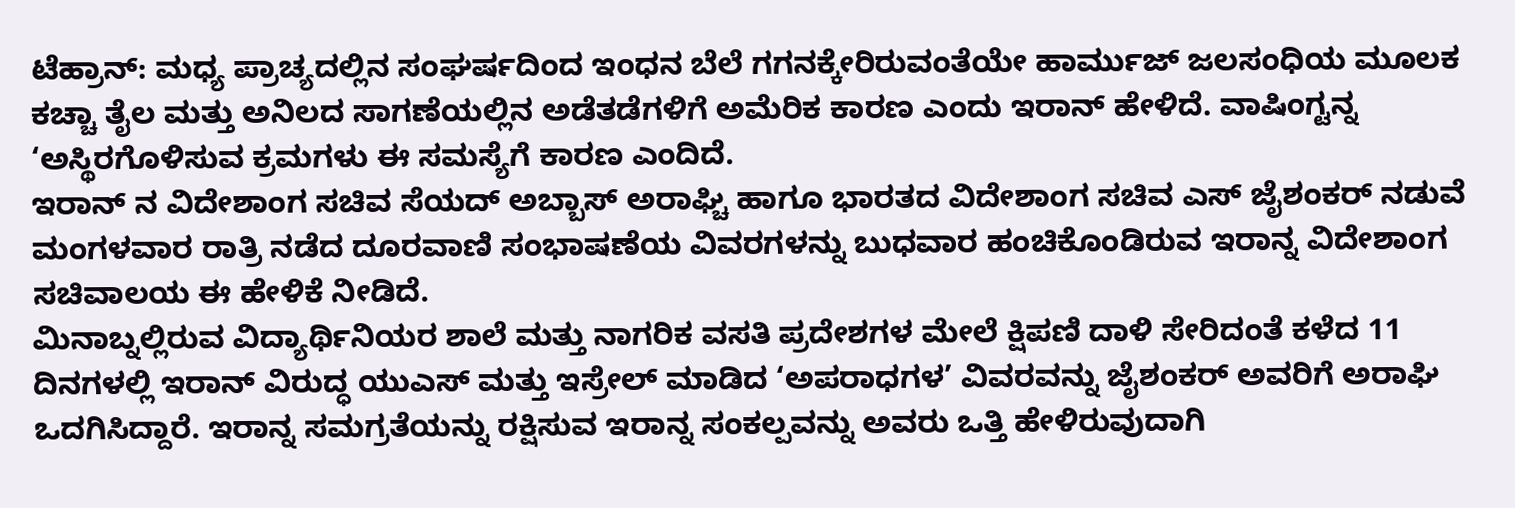ಟೆಹ್ರಾನ್: ಮಧ್ಯ ಪ್ರಾಚ್ಯದಲ್ಲಿನ ಸಂಘರ್ಷದಿಂದ ಇಂಧನ ಬೆಲೆ ಗಗನಕ್ಕೇರಿರುವಂತೆಯೇ ಹಾರ್ಮುಜ್ ಜಲಸಂಧಿಯ ಮೂಲಕ ಕಚ್ಚಾ ತೈಲ ಮತ್ತು ಅನಿಲದ ಸಾಗಣೆಯಲ್ಲಿನ ಅಡೆತಡೆಗಳಿಗೆ ಅಮೆರಿಕ ಕಾರಣ ಎಂದು ಇರಾನ್ ಹೇಳಿದೆ. ವಾಷಿಂಗ್ಟನ್ನ ‘ಅಸ್ಥಿರಗೊಳಿಸುವ ಕ್ರಮಗಳು ಈ ಸಮಸ್ಯೆಗೆ ಕಾರಣ ಎಂದಿದೆ.
ಇರಾನ್ ನ ವಿದೇಶಾಂಗ ಸಚಿವ ಸೆಯದ್ ಅಬ್ಬಾಸ್ ಅರಾಘ್ಚಿ ಹಾಗೂ ಭಾರತದ ವಿದೇಶಾಂಗ ಸಚಿವ ಎಸ್ ಜೈಶಂಕರ್ ನಡುವೆ ಮಂಗಳವಾರ ರಾತ್ರಿ ನಡೆದ ದೂರವಾಣಿ ಸಂಭಾಷಣೆಯ ವಿವರಗಳನ್ನು ಬುಧವಾರ ಹಂಚಿಕೊಂಡಿರುವ ಇರಾನ್ನ ವಿದೇಶಾಂಗ ಸಚಿವಾಲಯ ಈ ಹೇಳಿಕೆ ನೀಡಿದೆ.
ಮಿನಾಬ್ನಲ್ಲಿರುವ ವಿದ್ಯಾರ್ಥಿನಿಯರ ಶಾಲೆ ಮತ್ತು ನಾಗರಿಕ ವಸತಿ ಪ್ರದೇಶಗಳ ಮೇಲೆ ಕ್ಷಿಪಣಿ ದಾಳಿ ಸೇರಿದಂತೆ ಕಳೆದ 11 ದಿನಗಳಲ್ಲಿ ಇರಾನ್ ವಿರುದ್ಧ ಯುಎಸ್ ಮತ್ತು ಇಸ್ರೇಲ್ ಮಾಡಿದ ‘ಅಪರಾಧಗಳ’ ವಿವರವನ್ನು ಜೈಶಂಕರ್ ಅವರಿಗೆ ಅರಾಘಿ ಒದಗಿಸಿದ್ದಾರೆ. ಇರಾನ್ನ ಸಮಗ್ರತೆಯನ್ನು ರಕ್ಷಿಸುವ ಇರಾನ್ನ ಸಂಕಲ್ಪವನ್ನು ಅವರು ಒತ್ತಿ ಹೇಳಿರುವುದಾಗಿ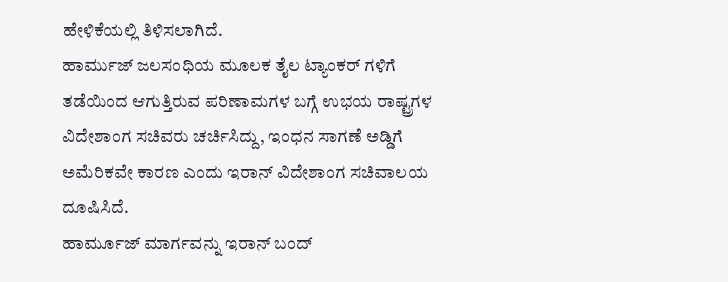ಹೇಳಿಕೆಯಲ್ಲಿ ತಿಳಿಸಲಾಗಿದೆ.
ಹಾರ್ಮುಜ್ ಜಲಸಂಧಿಯ ಮೂಲಕ ತೈಲ ಟ್ಯಾಂಕರ್ ಗಳಿಗೆ ತಡೆಯಿಂದ ಆಗುತ್ತಿರುವ ಪರಿಣಾಮಗಳ ಬಗ್ಗೆ ಉಭಯ ರಾಷ್ಟ್ರಗಳ ವಿದೇಶಾಂಗ ಸಚಿವರು ಚರ್ಚಿಸಿದ್ದು, ಇಂಧನ ಸಾಗಣೆ ಅಡ್ಡಿಗೆ ಅಮೆರಿಕವೇ ಕಾರಣ ಎಂದು ಇರಾನ್ ವಿದೇಶಾಂಗ ಸಚಿವಾಲಯ ದೂಷಿಸಿದೆ.
ಹಾರ್ಮೂಜ್ ಮಾರ್ಗವನ್ನು ಇರಾನ್ ಬಂದ್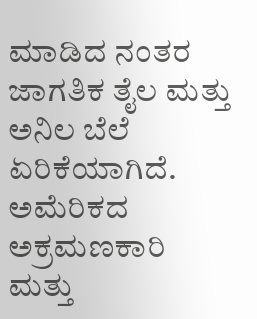ಮಾಡಿದ ನಂತರ ಜಾಗತಿಕ ತೈಲ ಮತ್ತು ಅನಿಲ ಬೆಲೆ ಏರಿಕೆಯಾಗಿದೆ. ಅಮೆರಿಕದ ಅಕ್ರಮಣಕಾರಿ ಮತ್ತು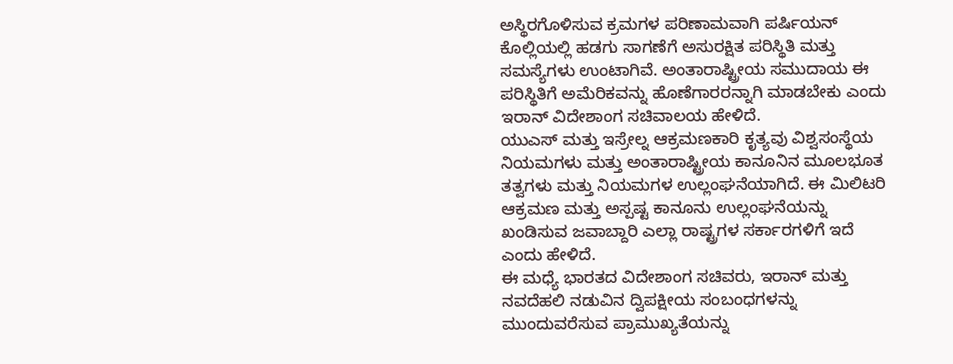ಅಸ್ಥಿರಗೊಳಿಸುವ ಕ್ರಮಗಳ ಪರಿಣಾಮವಾಗಿ ಪರ್ಷಿಯನ್ ಕೊಲ್ಲಿಯಲ್ಲಿ ಹಡಗು ಸಾಗಣೆಗೆ ಅಸುರಕ್ಷಿತ ಪರಿಸ್ಥಿತಿ ಮತ್ತು ಸಮಸ್ಯೆಗಳು ಉಂಟಾಗಿವೆ. ಅಂತಾರಾಷ್ಟ್ರೀಯ ಸಮುದಾಯ ಈ ಪರಿಸ್ಥಿತಿಗೆ ಅಮೆರಿಕವನ್ನು ಹೊಣೆಗಾರರನ್ನಾಗಿ ಮಾಡಬೇಕು ಎಂದು ಇರಾನ್ ವಿದೇಶಾಂಗ ಸಚಿವಾಲಯ ಹೇಳಿದೆ.
ಯುಎಸ್ ಮತ್ತು ಇಸ್ರೇಲ್ನ ಆಕ್ರಮಣಕಾರಿ ಕೃತ್ಯವು ವಿಶ್ವಸಂಸ್ಥೆಯ ನಿಯಮಗಳು ಮತ್ತು ಅಂತಾರಾಷ್ಟ್ರೀಯ ಕಾನೂನಿನ ಮೂಲಭೂತ ತತ್ವಗಳು ಮತ್ತು ನಿಯಮಗಳ ಉಲ್ಲಂಘನೆಯಾಗಿದೆ. ಈ ಮಿಲಿಟರಿ ಆಕ್ರಮಣ ಮತ್ತು ಅಸ್ಪಷ್ಟ ಕಾನೂನು ಉಲ್ಲಂಘನೆಯನ್ನು ಖಂಡಿಸುವ ಜವಾಬ್ದಾರಿ ಎಲ್ಲಾ ರಾಷ್ಟ್ರಗಳ ಸರ್ಕಾರಗಳಿಗೆ ಇದೆ ಎಂದು ಹೇಳಿದೆ.
ಈ ಮಧ್ಯೆ ಭಾರತದ ವಿದೇಶಾಂಗ ಸಚಿವರು, ಇರಾನ್ ಮತ್ತು ನವದೆಹಲಿ ನಡುವಿನ ದ್ವಿಪಕ್ಷೀಯ ಸಂಬಂಧಗಳನ್ನು ಮುಂದುವರೆಸುವ ಪ್ರಾಮುಖ್ಯತೆಯನ್ನು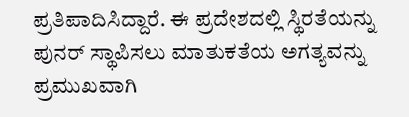ಪ್ರತಿಪಾದಿಸಿದ್ದಾರೆ. ಈ ಪ್ರದೇಶದಲ್ಲಿ ಸ್ಥಿರತೆಯನ್ನು ಪುನರ್ ಸ್ಥಾಪಿಸಲು ಮಾತುಕತೆಯ ಅಗತ್ಯವನ್ನು ಪ್ರಮುಖವಾಗಿ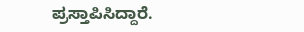ಪ್ರಸ್ತಾಪಿಸಿದ್ದಾರೆ.